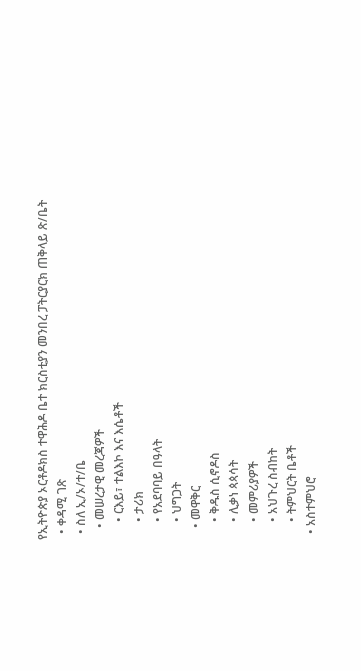የኢትዮጵያ ኦርቶዶክስ ተዋሕዶ ቤተ ክርስቲያን መንበረ ፓትርያርክ ጠቅላይ ጽ/ቤት
  • ቀዳሚ ገጽ
  • ስለ ኢ/ኦ/ተ/ቤ
    • መሠረታዊ መረጃዎች
      • ርእይ፣ ተልእኮ እና እሴቶች
      • ታሪክ
      • የአደባባይ በዓላት
      • ህግጋት
    • መዋቅር
      • ቅዱስ ሲኖዶስ
      • ሊቃነ ጳጳሳት
      • መምሪያዎች
      • አህጉረ ስብከት
      • ትምህርት ቤቶች
  • አስተምህሮ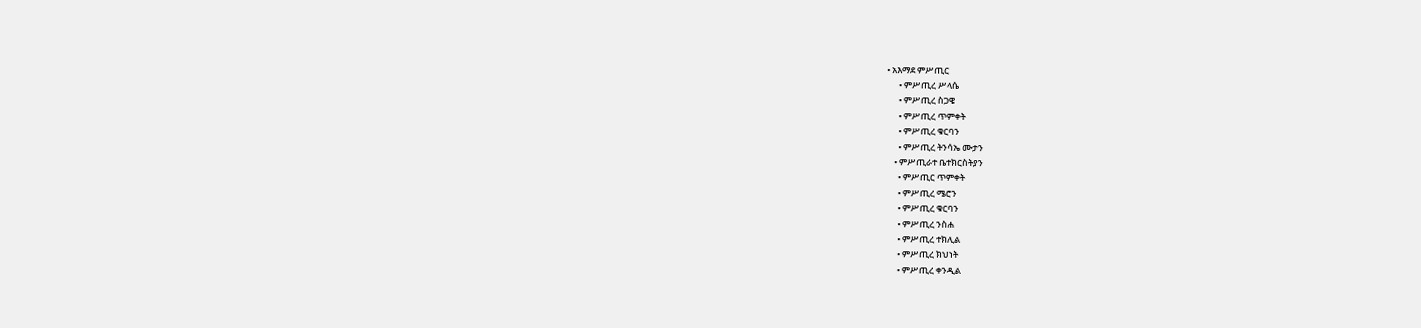• አእማደ ምሥጢር
      • ምሥጢረ ሥላሴ
      • ምሥጢረ ስጋዌ
      • ምሥጢረ ጥምቀት
      • ምሥጢረ ቁርባን
      • ምሥጢረ ትንሳኤ ሙታን
    • ምሥጢራተ ቤተክርስትያን
      • ምሥጢር ጥምቀት
      • ምሥጢረ ሜሮን
      • ምሥጢረ ቁርባን
      • ምሥጢረ ንስሐ
      • ምሥጢረ ተክሊል
      • ምሥጢረ ክህነት
      • ምሥጢረ ቀንዲል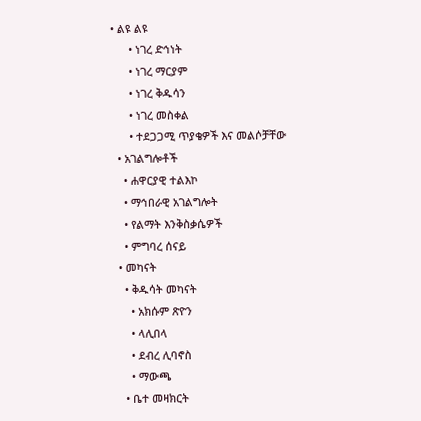• ልዩ ልዩ
      • ነገረ ድኅነት
      • ነገረ ማርያም
      • ነገረ ቅዱሳን
      • ነገረ መስቀል
      • ተደጋጋሚ ጥያቄዎች እና መልሶቻቸው
  • አገልግሎቶች
    • ሐዋርያዊ ተልእኮ
    • ማኅበራዊ አገልግሎት
    • የልማት እንቅስቃሴዎች
    • ምግባረ ሰናይ
  • መካናት
    • ቅዱሳት መካናት
      • አክሱም ጽዮን
      • ላሊበላ
      • ደብረ ሊባኖስ
      • ማውጫ
    • ቤተ መዛክርት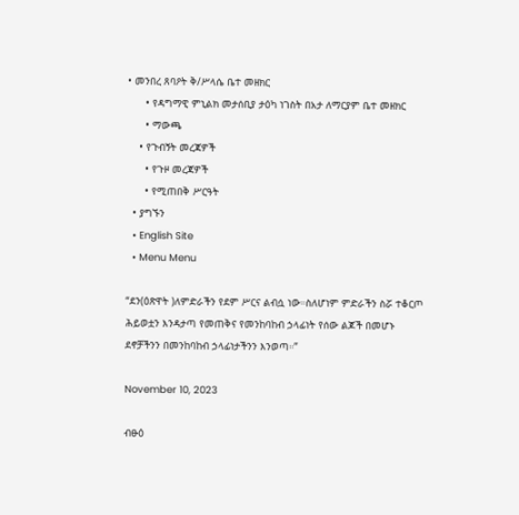• መንበረ ጸባዖት ቅ/ሥላሴ ቤተ መዘክር
      • የዳግማዊ ምኒልክ መታሰቢያ ታዕካ ነገስት በአታ ለማርያም ቤተ መዘክር
      • ማውጫ
    • የጉብኝት መረጃዎች
      • የጉዞ መረጃዎች
      • የሚጠበቅ ሥርዓት
  • ያግኙን
  • English Site
  • Menu Menu

“ደን(ዕጽዋት )ለምድራችን የደም ሥርና ልብሷ ነው።ስለሆነም ምድራችን ስሯ ተቆርጦ ሕይወቷን እንዳታጣ የመጠቅና የመንከባከብ ኃላፊነት የሰው ልጆች በመሆኑ ደኖቻችንን በመንከባከብ ኃላፊነታችንን እንወጣ።”

November 10, 2023

ብፁዕ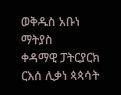ወቅዱስ አቡነ ማትያስ
ቀዳማዊ ፓትርያርክ ርእሰ ሊቃነ ጳጳሳት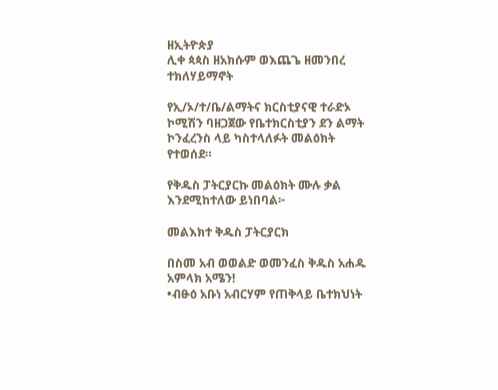ዘኢትዮጵያ
ሊቀ ጳጳስ ዘአክሱም ወእጨጌ ዘመንበረ ተክለሃይማኖት

የኢ/ኦ/ተ/ቤ/ልማትና ክርስቲያናዊ ተራድኦ ኮሚሽን ባዘጋጀው የቤተክርስቲያን ደን ልማት ኮንፈረንስ ላይ ካስተላለፉት መልዕክት የተወሰደ።

የቅዱስ ፓትርያርኩ መልዕክት ሙሉ ቃል
እንደሚከተለው ይነበባል፦

መልእክተ ቅዱስ ፓትርያርክ

በስመ አብ ወወልድ ወመንፈስ ቅዱስ አሐዱ አምላክ አሜን!
•ብፁዕ አቡነ አብርሃም የጠቅላይ ቤተክህነት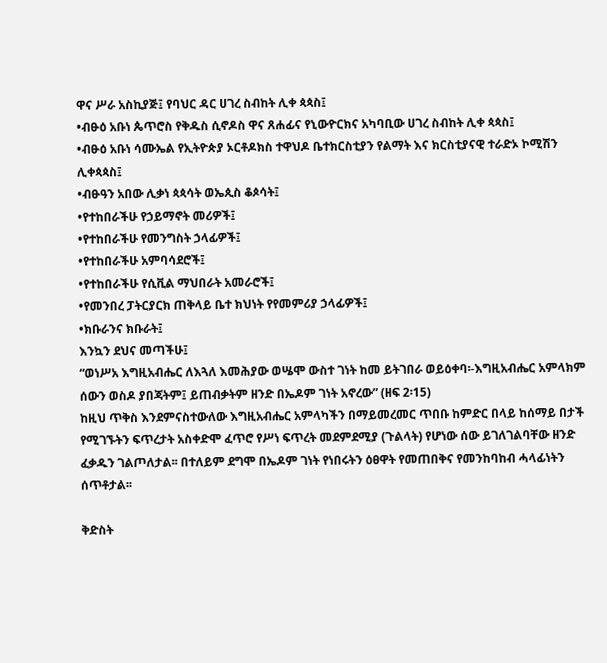ዋና ሥራ አስኪያጅ፤ የባህር ዳር ሀገረ ስብከት ሊቀ ጳጳስ፤
•ብፁዕ አቡነ ጴጥሮስ የቅዱስ ሲኖዶስ ዋና ጸሐፊና የኒውዮርክና አካባቢው ሀገረ ስብከት ሊቀ ጳጳስ፤
•ብፁዕ አቡነ ሳሙኤል የኢትዮጵያ ኦርቶዶክስ ተዋህዶ ቤተክርስቲያን የልማት እና ክርስቲያናዊ ተራድኦ ኮሚሽን ሊቀጳጳስ፤
•ብፁዓን አበው ሊቃነ ጳጳሳት ወኤጲስ ቆጶሳት፤
•የተከበራችሁ የኃይማኖት መሪዎች፤
•የተከበራችሁ የመንግስት ኃላፊዎች፤
•የተከበራችሁ አምባሳደሮች፤
•የተከበራችሁ የሲቪል ማህበራት አመራሮች፤
•የመንበረ ፓትርያርክ ጠቅላይ ቤተ ክህነት የየመምሪያ ኃላፊዎች፤
•ክቡራንና ክቡራት፤
እንኳን ደህና መጣችሁ፤
“ወነሥአ እግዚአብሔር ለእጓለ እመሕያው ወሤሞ ውስተ ገነት ከመ ይትገበራ ወይዕቀባ፡-እግዚአብሔር አምላክም ሰውን ወስዶ ያበጃትም፤ ይጠብቃትም ዘንድ በኤዶም ገነት አኖረው” (ዘፍ 2፡15)
ከዚህ ጥቅስ እንደምናስተውለው እግዚአብሔር አምላካችን በማይመረመር ጥበቡ ከምድር በላይ ከሰማይ በታች የሚገኙትን ፍጥረታት አስቀድሞ ፈጥሮ የሥነ ፍጥረት መደምደሚያ (ጉልላት) የሆነው ሰው ይገለገልባቸው ዘንድ ፈቃዱን ገልጦለታል፡፡ በተለይም ደግሞ በኤዶም ገነት የነበሩትን ዕፀዋት የመጠበቅና የመንከባከብ ሓላፊነትን ሰጥቶታል፡፡

ቅድስት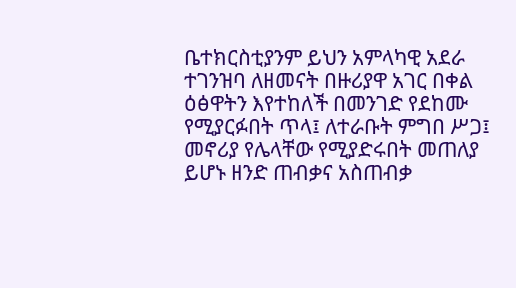ቤተክርስቲያንም ይህን አምላካዊ አደራ ተገንዝባ ለዘመናት በዙሪያዋ አገር በቀል ዕፅዋትን እየተከለች በመንገድ የደከሙ የሚያርፉበት ጥላ፤ ለተራቡት ምግበ ሥጋ፤ መኖሪያ የሌላቸው የሚያድሩበት መጠለያ ይሆኑ ዘንድ ጠብቃና አስጠብቃ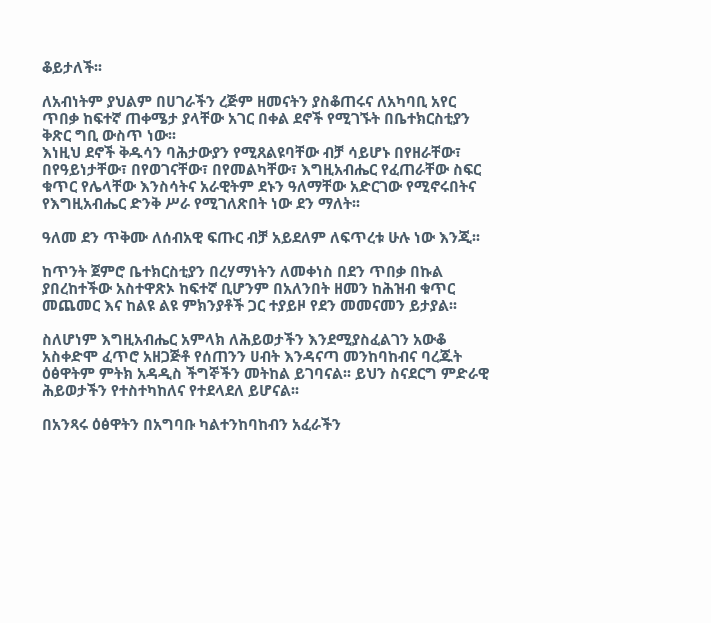ቆይታለች፡፡

ለአብነትም ያህልም በሀገራችን ረጅም ዘመናትን ያስቆጠሩና ለአካባቢ አየር ጥበቃ ከፍተኛ ጠቀሜታ ያላቸው አገር በቀል ደኖች የሚገኙት በቤተክርስቲያን ቅጽር ግቢ ውስጥ ነው፡፡
እነዚህ ደኖች ቅዱሳን ባሕታውያን የሚጸልዩባቸው ብቻ ሳይሆኑ በየዘራቸው፣ በየዓይነታቸው፣ በየወገናቸው፣ በየመልካቸው፣ እግዚአብሔር የፈጠራቸው ስፍር ቁጥር የሌላቸው እንስሳትና አራዊትም ደኑን ዓለማቸው አድርገው የሚኖሩበትና የእግዚአብሔር ድንቅ ሥራ የሚገለጽበት ነው ደን ማለት፡፡

ዓለመ ደን ጥቅሙ ለሰብአዊ ፍጡር ብቻ አይደለም ለፍጥረቱ ሁሉ ነው እንጂ፡፡

ከጥንት ጀምሮ ቤተክርስቲያን በረሃማነትን ለመቀነስ በደን ጥበቃ በኩል ያበረከተችው አስተዋጽኦ ከፍተኛ ቢሆንም በአለንበት ዘመን ከሕዝብ ቁጥር መጨመር እና ከልዩ ልዩ ምክንያቶች ጋር ተያይዞ የደን መመናመን ይታያል፡፡

ስለሆነም እግዚአብሔር አምላክ ለሕይወታችን እንደሚያስፈልገን አውቆ አስቀድሞ ፈጥሮ አዘጋጅቶ የሰጠንን ሀብት እንዳናጣ መንከባከብና ባረጁት ዕፅዋትም ምትክ አዳዲስ ችግኞችን መትከል ይገባናል፡፡ ይህን ስናደርግ ምድራዊ ሕይወታችን የተስተካከለና የተደላደለ ይሆናል፡፡

በአንጻሩ ዕፅዋትን በአግባቡ ካልተንከባከብን አፈራችን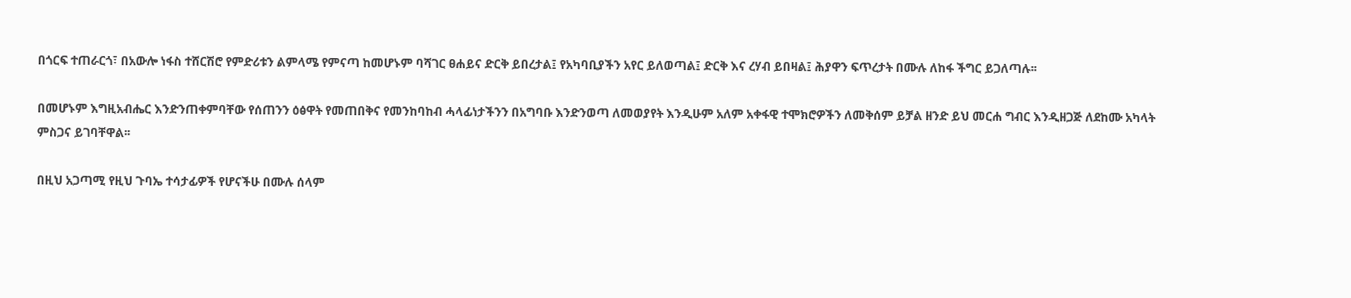በጎርፍ ተጠራርጎ፣ በአውሎ ነፋስ ተሸርሽሮ የምድሪቱን ልምላሜ የምናጣ ከመሆኑም ባሻገር ፀሐይና ድርቅ ይበረታል፤ የአካባቢያችን አየር ይለወጣል፤ ድርቅ እና ረሃብ ይበዛል፤ ሕያዋን ፍጥረታት በሙሉ ለከፋ ችግር ይጋለጣሉ፡፡

በመሆኑም እግዚአብሔር እንድንጠቀምባቸው የሰጠንን ዕፅዋት የመጠበቅና የመንከባከብ ሓላፊነታችንን በአግባቡ እንድንወጣ ለመወያየት እንዲሁም አለም አቀፋዊ ተሞክሮዎችን ለመቅሰም ይቻል ዘንድ ይህ መርሐ ግብር እንዲዘጋጅ ለደከሙ አካላት ምስጋና ይገባቸዋል፡፡

በዚህ አጋጣሚ የዚህ ጉባኤ ተሳታፊዎች የሆናችሁ በሙሉ ሰላም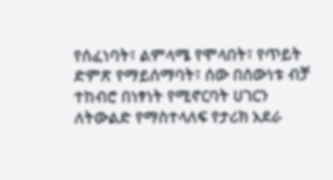የሰፈነባት፣ ልምላሜ የሞላበት፣ የጥይት ድምጽ የማይሰማባት፣ ሰው በሰውነቱ ብቻ ተከብሮ በነፃነት የሚኖርባት ሀገርን ለትውልድ የማስተላለፍ የታሪክ አደራ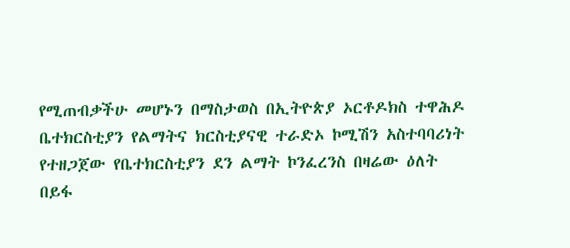የሚጠብቃችሁ መሆኑን በማስታወስ በኢትዮጵያ ኦርቶዶክስ ተዋሕዶ ቤተክርስቲያን የልማትና ክርስቲያናዊ ተራድኦ ኮሚሽን አስተባባሪነት የተዘጋጀው የቤተክርስቲያን ደን ልማት ኮንፈረንስ በዛሬው ዕለት በይፋ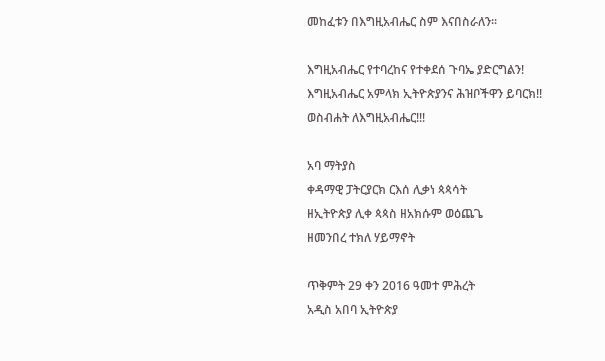መከፈቱን በእግዚአብሔር ስም እናበስራለን፡፡

እግዚአብሔር የተባረከና የተቀደሰ ጉባኤ ያድርግልን!
እግዚአብሔር አምላክ ኢትዮጵያንና ሕዝቦችዋን ይባርክ!!
ወስብሐት ለእግዚአብሔር!!!

አባ ማትያስ
ቀዳማዊ ፓትርያርክ ርእሰ ሊቃነ ጳጳሳት
ዘኢትዮጵያ ሊቀ ጳጳስ ዘአክሱም ወዕጨጌ
ዘመንበረ ተክለ ሃይማኖት

ጥቅምት 29 ቀን 2016 ዓመተ ምሕረት
አዲስ አበባ ኢትዮጵያ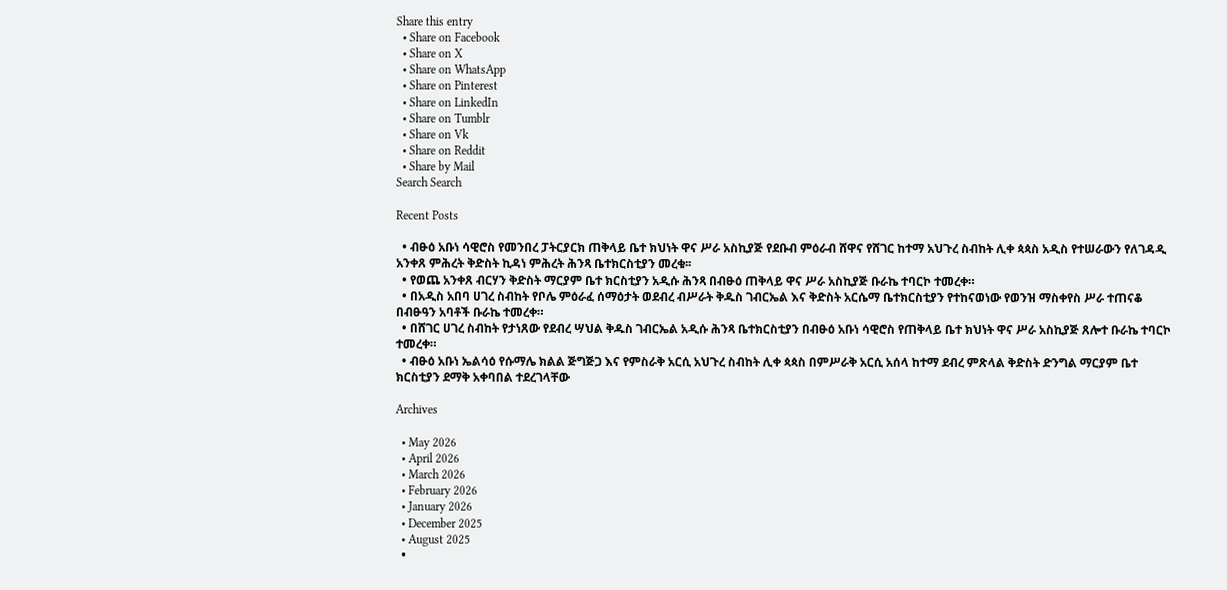Share this entry
  • Share on Facebook
  • Share on X
  • Share on WhatsApp
  • Share on Pinterest
  • Share on LinkedIn
  • Share on Tumblr
  • Share on Vk
  • Share on Reddit
  • Share by Mail
Search Search

Recent Posts

  • ብፁዕ አቡነ ሳዊሮስ የመንበረ ፓትርያርክ ጠቅላይ ቤተ ክህነት ዋና ሥራ አስኪያጅ የደቡብ ምዕራብ ሸዋና የሸገር ከተማ አህጉረ ስብከት ሊቀ ጳጳስ አዲስ የተሠራውን የለገዳዲ አንቀጸ ምሕረት ቅድስት ኪዳነ ምሕረት ሕንጻ ቤተክርስቲያን መረቁ፡፡
  • የወጨ አንቀጸ ብርሃን ቅድስት ማርያም ቤተ ክርስቲያን አዲሱ ሕንጻ በብፁዕ ጠቅላይ ዋና ሥራ አስኪያጅ ቡራኬ ተባርኮ ተመረቀ።
  • በአዲስ አበባ ሀገረ ስብከት የቦሌ ምዕራፈ ሰማዕታት ወደብረ ብሥራት ቅዱስ ገብርኤል እና ቅድስት አርሴማ ቤተክርስቲያን የተከናወነው የወንዝ ማስቀየስ ሥራ ተጠናቆ በብፁዓን አባቶች ቡራኬ ተመረቀ።
  • በሸገር ሀገረ ስብከት የታነጸው የደብረ ሣህል ቅዱስ ገብርኤል አዲሱ ሕንጻ ቤተክርስቲያን በብፁዕ አቡነ ሳዊሮስ የጠቅላይ ቤተ ክህነት ዋና ሥራ አስኪያጅ ጸሎተ ቡራኬ ተባርኮ ተመረቀ።
  • ብፁዕ አቡነ ኤልሳዕ የሱማሌ ክልል ጅግጅጋ እና የምስራቅ አርሲ አህጉረ ስብከት ሊቀ ጳጳስ በምሥራቅ አርሲ አሰላ ከተማ ደብረ ምጽላል ቅድስት ድንግል ማርያም ቤተ ክርስቲያን ደማቅ አቀባበል ተደረገላቸው

Archives

  • May 2026
  • April 2026
  • March 2026
  • February 2026
  • January 2026
  • December 2025
  • August 2025
  •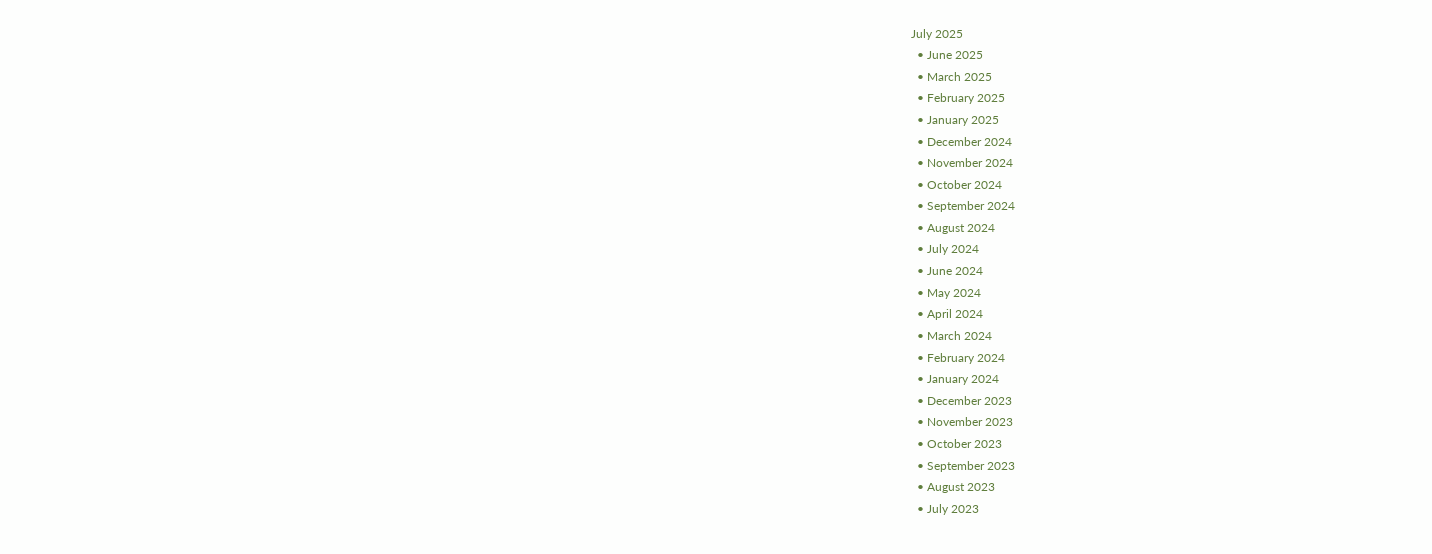July 2025
  • June 2025
  • March 2025
  • February 2025
  • January 2025
  • December 2024
  • November 2024
  • October 2024
  • September 2024
  • August 2024
  • July 2024
  • June 2024
  • May 2024
  • April 2024
  • March 2024
  • February 2024
  • January 2024
  • December 2023
  • November 2023
  • October 2023
  • September 2023
  • August 2023
  • July 2023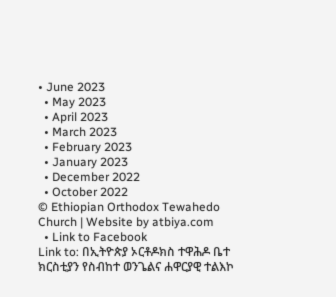• June 2023
  • May 2023
  • April 2023
  • March 2023
  • February 2023
  • January 2023
  • December 2022
  • October 2022
© Ethiopian Orthodox Tewahedo Church | Website by atbiya.com
  • Link to Facebook
Link to: በኢትዮጵያ ኦርቶዶክስ ተዋሕዶ ቤተ ክርስቲያን የስብከተ ወንጌልና ሐዋርያዊ ተልእኮ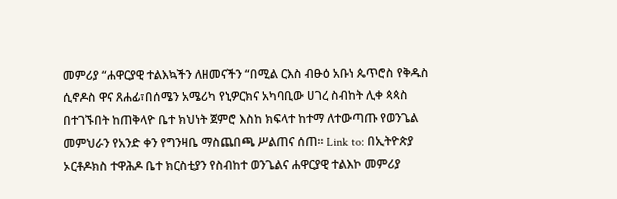መምሪያ “ሐዋርያዊ ተልእኳችን ለዘመናችን “በሚል ርእስ ብፁዕ አቡነ ጴጥሮስ የቅዱስ ሲኖዶስ ዋና ጸሐፊ፣በሰሜን አሜሪካ የኒዎርክና አካባቢው ሀገረ ስብከት ሊቀ ጳጳስ በተገኙበት ከጠቅላዮ ቤተ ክህነት ጀምሮ እስከ ክፍላተ ከተማ ለተውጣጡ የወንጌል መምህራን የአንድ ቀን የግንዛቤ ማስጨበጫ ሥልጠና ሰጠ። Link to: በኢትዮጵያ ኦርቶዶክስ ተዋሕዶ ቤተ ክርስቲያን የስብከተ ወንጌልና ሐዋርያዊ ተልእኮ መምሪያ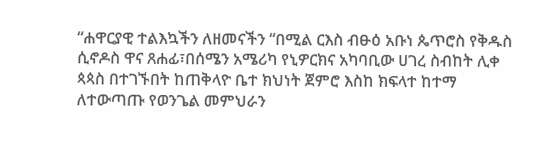“ሐዋርያዊ ተልእኳችን ለዘመናችን “በሚል ርእስ ብፁዕ አቡነ ጴጥሮስ የቅዱስ ሲኖዶስ ዋና ጸሐፊ፣በሰሜን አሜሪካ የኒዎርክና አካባቢው ሀገረ ስብከት ሊቀ ጳጳስ በተገኙበት ከጠቅላዮ ቤተ ክህነት ጀምሮ እስከ ክፍላተ ከተማ ለተውጣጡ የወንጌል መምህራን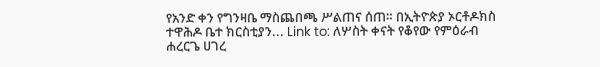የአንድ ቀን የግንዛቤ ማስጨበጫ ሥልጠና ሰጠ። በኢትዮጵያ ኦርቶዶክስ ተዋሕዶ ቤተ ክርስቲያን... Link to: ለሦስት ቀናት የቆየው የምዕራብ ሐረርጌ ሀገረ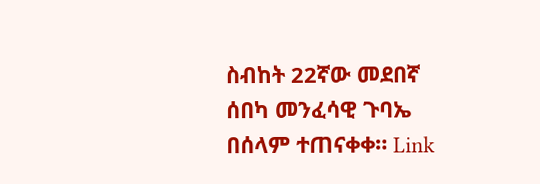ስብከት 22ኛው መደበኛ ሰበካ መንፈሳዊ ጉባኤ በሰላም ተጠናቀቀ። Link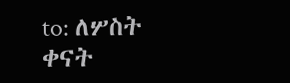to: ለሦስት ቀናት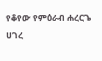የቆየው የምዕራብ ሐረርጌ ሀገረ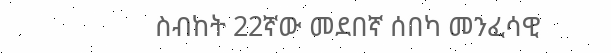ስብከት 22ኛው መደበኛ ሰበካ መንፈሳዊ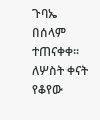ጉባኤ በሰላም ተጠናቀቀ። ለሦስት ቀናት የቆየው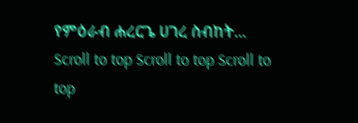የምዕራብ ሐረርጌ ሀገረ ስብከት...
Scroll to top Scroll to top Scroll to top